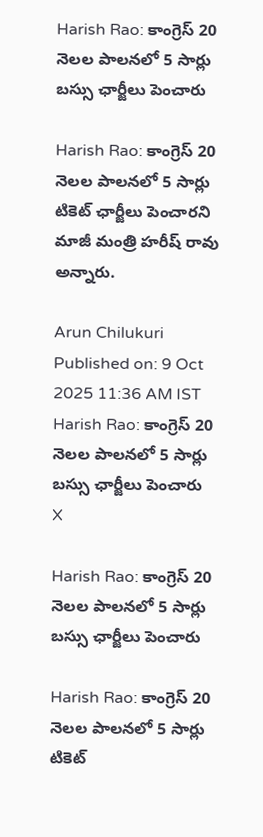Harish Rao: కాంగ్రెస్ 20 నెలల పాలనలో 5 సార్లు బస్సు ఛార్జీలు పెంచారు

Harish Rao: కాంగ్రెస్ 20 నెలల పాలనలో 5 సార్లు టికెట్ ఛార్జీలు పెంచారని మాజీ మంత్రి హరీష్ రావు అన్నారు.

Arun Chilukuri
Published on: 9 Oct 2025 11:36 AM IST
Harish Rao: కాంగ్రెస్ 20 నెలల పాలనలో 5 సార్లు బస్సు ఛార్జీలు పెంచారు
X

Harish Rao: కాంగ్రెస్ 20 నెలల పాలనలో 5 సార్లు బస్సు ఛార్జీలు పెంచారు

Harish Rao: కాంగ్రెస్ 20 నెలల పాలనలో 5 సార్లు టికెట్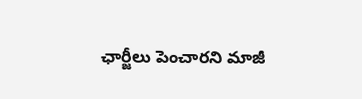ఛార్జీలు పెంచారని మాజీ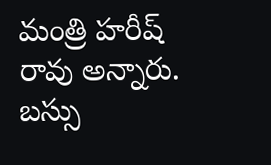మంత్రి హరీష్ రావు అన్నారు. బస్సు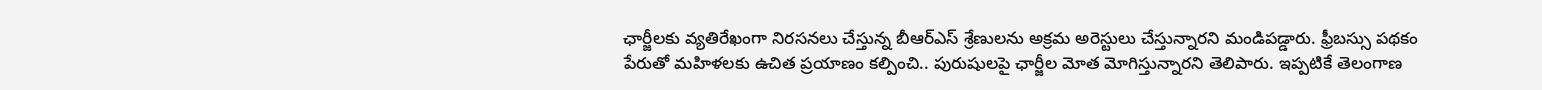ఛార్జీలకు వ్యతిరేఖంగా నిరసనలు చేస్తున్న బీఆర్ఎస్ శ్రేణులను అక్రమ అరెస్టులు చేస్తున్నారని మండిపడ్డారు. ఫ్రీబస్సు పథకం పేరుతో మహిళలకు ఉచిత ప్రయాణం కల్పించి.. పురుషులపై ఛార్జీల మోత మోగిస్తున్నారని తెలిపారు. ఇప్పటికే తెలంగాణ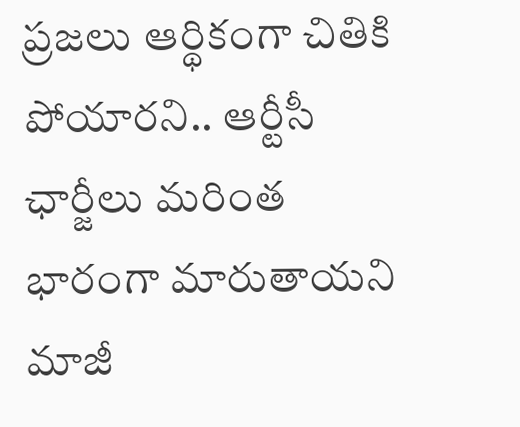ప్రజలు ఆర్థికంగా చితికి పోయారని.. ఆర్టీసీ ఛార్జీలు మరింత భారంగా మారుతాయని మాజీ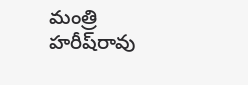మంత్రి హరీష్‌రావు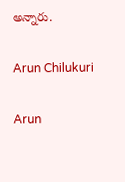అన్నారు.

Arun Chilukuri

Arun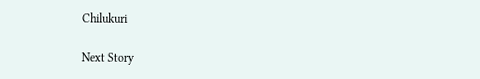Chilukuri

Next Story